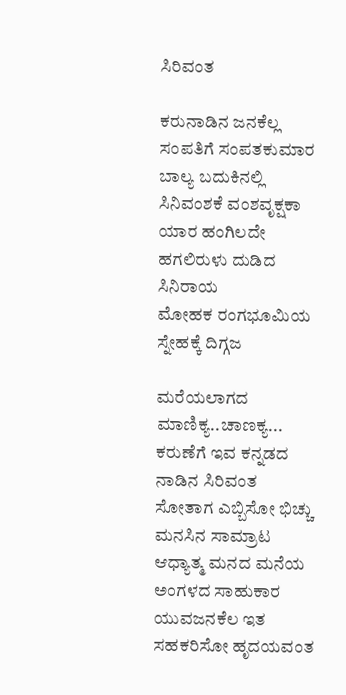ಸಿರಿವಂತ

ಕರುನಾಡಿನ ಜನಕೆಲ್ಲ ಸಂಪತಿಗೆ ಸಂಪತಕುಮಾರ
ಬಾಲ್ಯ ಬದುಕಿನಲ್ಲಿ ಸಿನಿವಂಶಕೆ ವಂಶವೃಕ್ಷಕಾ
ಯಾರ ಹಂಗಿಲದೇ ಹಗಲಿರುಳು ದುಡಿದ ಸಿನಿರಾಯ
ಮೋಹಕ ರಂಗಭೂಮಿಯ ಸ್ನೇಹಕ್ಕೆ ದಿಗ್ಗಜ

ಮರೆಯಲಾಗದ ಮಾಣಿಕ್ಯ..ಚಾಣಕ್ಯ...
ಕರುಣೆಗೆ ಇವ ಕನ್ನಡದ ನಾಡಿನ ಸಿರಿವಂತ
ಸೋತಾಗ ಎಬ್ಬಿಸೋ ಭಿಚ್ಚು ಮನಸಿನ ಸಾಮ್ರಾಟ
ಆಧ್ಯಾತ್ಮ ಮನದ ಮನೆಯ ಅಂಗಳದ ಸಾಹುಕಾರ
ಯುವಜನಕೆಲ ಇತ ಸಹಕರಿಸೋ ಹೃದಯವಂತ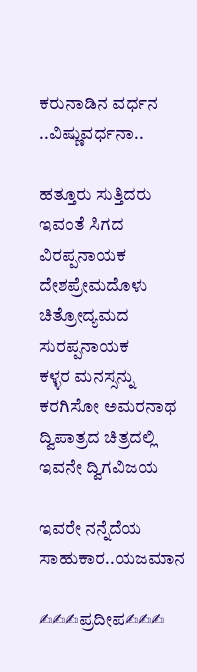ಕರುನಾಡಿನ ವರ್ಧನ ..ವಿಷ್ಣುವರ್ಧನಾ..

ಹತ್ತೂರು ಸುತ್ತಿದರು ಇವಂತೆ ಸಿಗದ ವಿರಪ್ಪನಾಯಕ
ದೇಶಪ್ರೇಮದೊಳು ಚಿತ್ರೋದ್ಯಮದ ಸುರಪ್ಪನಾಯಕ
ಕಳ್ಳರ ಮನಸ್ಸನ್ನು ಕರಗಿಸೋ ಅಮರನಾಥ
ದ್ವಿಪಾತ್ರದ ಚಿತ್ರದಲ್ಲಿ ಇವನೇ ದ್ವಿಗವಿಜಯ

ಇವರೇ ನನ್ನೆದೆಯ ಸಾಹುಕಾರ..ಯಜಮಾನ

✍✍✍ಪ್ರದೀಪ✍✍✍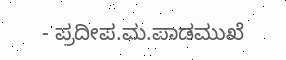- ಪ್ರದೀಪ.ಮ.ಪಾಡಮುಖೆ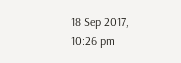18 Sep 2017, 10:26 pm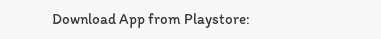Download App from Playstore: